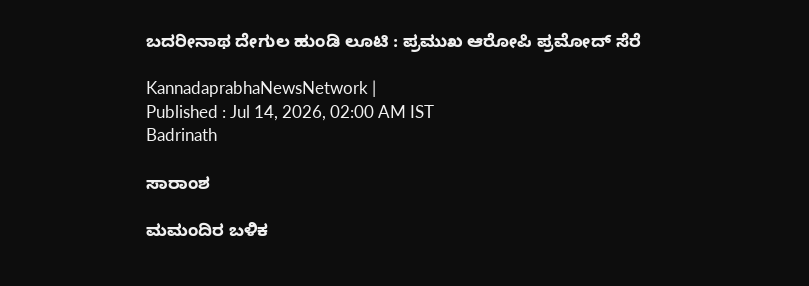ಬದರೀನಾಥ ದೇಗುಲ ಹುಂಡಿ ಲೂಟಿ : ಪ್ರಮುಖ ಆರೋಪಿ ಪ್ರಮೋದ್‌ ಸೆರೆ

KannadaprabhaNewsNetwork |
Published : Jul 14, 2026, 02:00 AM IST
Badrinath

ಸಾರಾಂಶ

ಮಮಂದಿರ ಬಳಿಕ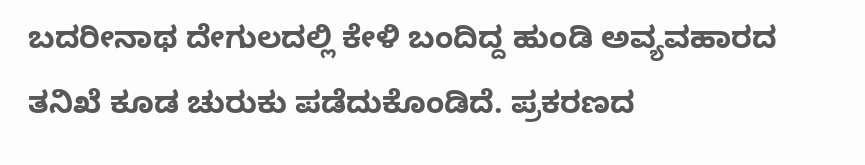ಬದರೀನಾಥ ದೇಗುಲದಲ್ಲಿ ಕೇಳಿ ಬಂದಿದ್ದ ಹುಂಡಿ ಅವ್ಯವಹಾರದ ತನಿಖೆ ಕೂಡ ಚುರುಕು ಪಡೆದುಕೊಂಡಿದೆ. ಪ್ರಕರಣದ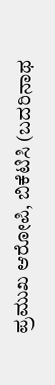ಪ್ರಮುಖ ಆರೋಪಿ, ಬಿಕೆಟಿಸಿ (ಬದರಿನಾಥ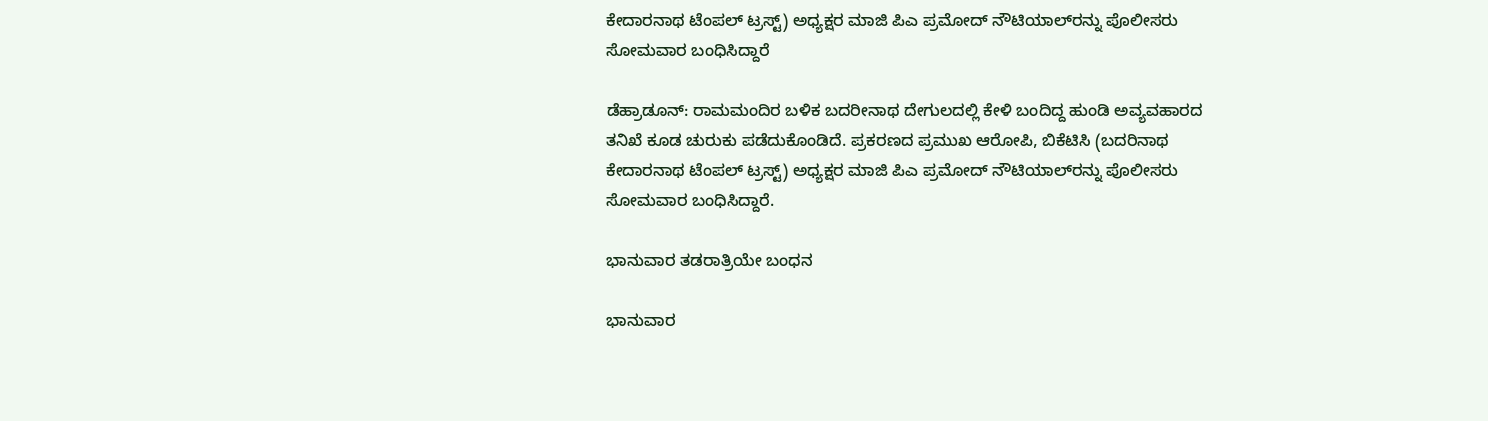ಕೇದಾರನಾಥ ಟೆಂಪಲ್ ಟ್ರಸ್ಟ್) ಅಧ್ಯಕ್ಷರ ಮಾಜಿ ಪಿಎ ಪ್ರಮೋದ್‌ ನೌಟಿಯಾಲ್‌ರನ್ನು ಪೊಲೀಸರು ಸೋಮವಾರ ಬಂಧಿಸಿದ್ದಾರೆ

ಡೆಹ್ರಾಡೂನ್‌: ರಾಮಮಂದಿರ ಬಳಿಕ ಬದರೀನಾಥ ದೇಗುಲದಲ್ಲಿ ಕೇಳಿ ಬಂದಿದ್ದ ಹುಂಡಿ ಅವ್ಯವಹಾರದ ತನಿಖೆ ಕೂಡ ಚುರುಕು ಪಡೆದುಕೊಂಡಿದೆ. ಪ್ರಕರಣದ ಪ್ರಮುಖ ಆರೋಪಿ, ಬಿಕೆಟಿಸಿ (ಬದರಿನಾಥ ಕೇದಾರನಾಥ ಟೆಂಪಲ್ ಟ್ರಸ್ಟ್) ಅಧ್ಯಕ್ಷರ ಮಾಜಿ ಪಿಎ ಪ್ರಮೋದ್‌ ನೌಟಿಯಾಲ್‌ರನ್ನು ಪೊಲೀಸರು ಸೋಮವಾರ ಬಂಧಿಸಿದ್ದಾರೆ.

ಭಾನುವಾರ ತಡರಾತ್ರಿಯೇ ಬಂಧನ

ಭಾನುವಾರ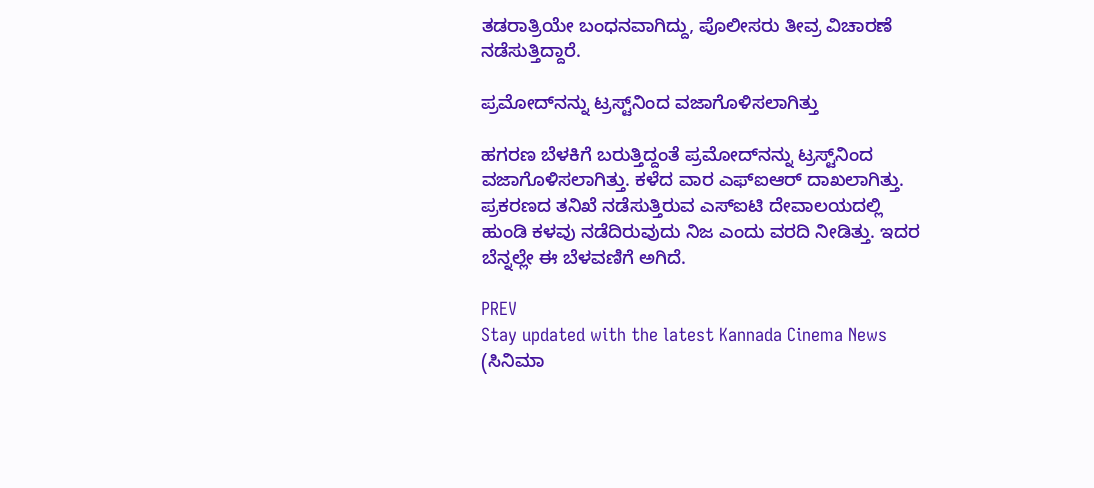ತಡರಾತ್ರಿಯೇ ಬಂಧನವಾಗಿದ್ದು, ಪೊಲೀಸರು ತೀವ್ರ ವಿಚಾರಣೆ ನಡೆಸುತ್ತಿದ್ದಾರೆ.

ಪ್ರಮೋದ್‌ನನ್ನು ಟ್ರಸ್ಟ್‌ನಿಂದ ವಜಾಗೊಳಿಸಲಾಗಿತ್ತು

ಹಗರಣ ಬೆಳಕಿಗೆ ಬರುತ್ತಿದ್ದಂತೆ ಪ್ರಮೋದ್‌ನನ್ನು ಟ್ರಸ್ಟ್‌ನಿಂದ ವಜಾಗೊಳಿಸಲಾಗಿತ್ತು. ಕಳೆದ ವಾರ ಎಫ್‌ಐಆರ್‌ ದಾಖಲಾಗಿತ್ತು. ಪ್ರಕರಣದ ತನಿಖೆ ನಡೆಸುತ್ತಿರುವ ಎಸ್ಐಟಿ ದೇವಾಲಯದಲ್ಲಿ ಹುಂಡಿ ಕಳವು ನಡೆದಿರುವುದು ನಿಜ ಎಂದು ವರದಿ ನೀಡಿತ್ತು. ಇದರ ಬೆನ್ನಲ್ಲೇ ಈ ಬೆಳವಣಿಗೆ ಅಗಿದೆ.

PREV
Stay updated with the latest Kannada Cinema News (ಸಿನಿಮಾ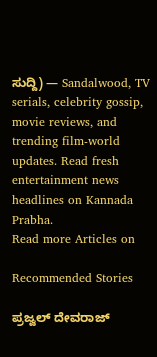ಸುದ್ದಿ) — Sandalwood, TV serials, celebrity gossip, movie reviews, and trending film-world updates. Read fresh entertainment news headlines on Kannada Prabha.
Read more Articles on

Recommended Stories

ಪ್ರಜ್ವಲ್‌ ದೇವರಾಜ್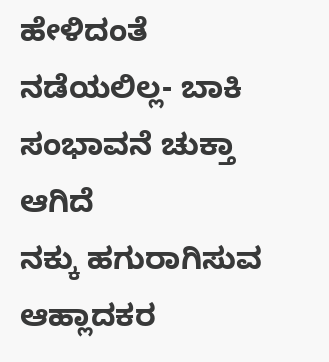ಹೇಳಿದಂತೆ ನಡೆಯಲಿಲ್ಲ- ಬಾಕಿ ಸಂಭಾವನೆ ಚುಕ್ತಾ ಆಗಿದೆ
ನಕ್ಕು ಹಗುರಾಗಿಸುವ ಆಹ್ಲಾದಕರ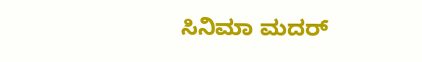ಸಿನಿಮಾ ಮದರ್‌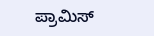ಪ್ರಾಮಿಸ್‌